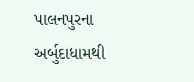પાલનપુરના અર્બુદાધામથી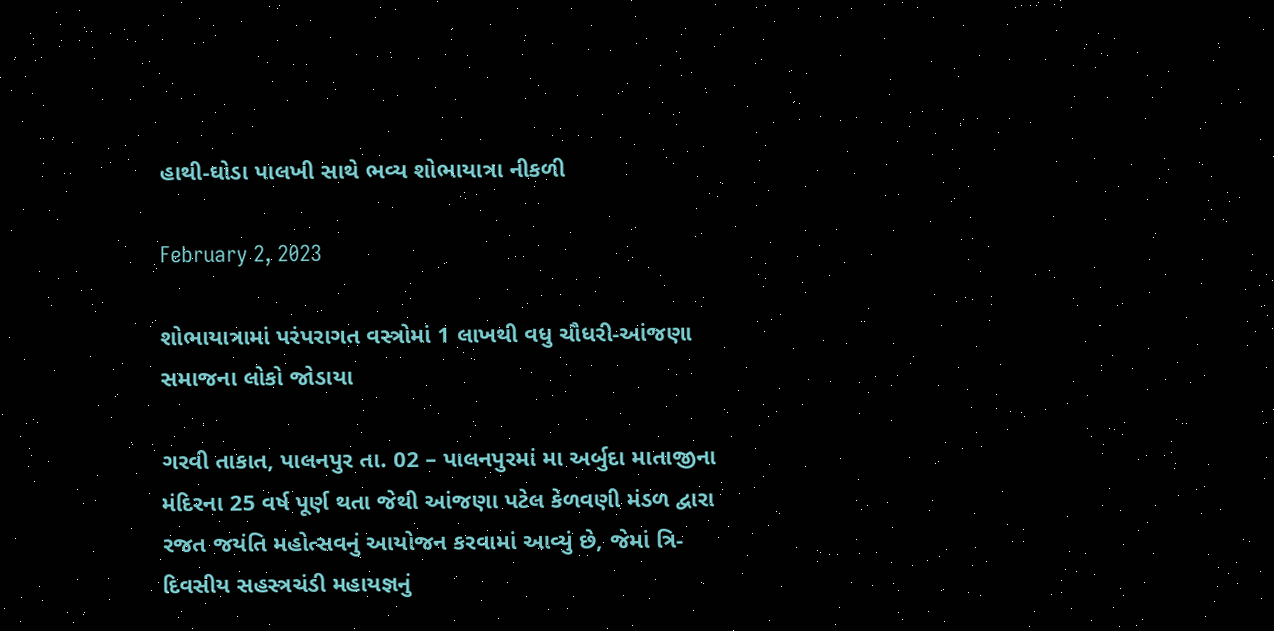હાથી-ઘોડા પાલખી સાથે ભવ્ય શોભાયાત્રા નીકળી

February 2, 2023

શોભાયાત્રામાં પરંપરાગત વસ્ત્રોમાં 1 લાખથી વધુ ચૌધરી-આંજણા સમાજના લોકો જોડાયા

ગરવી તાકાત, પાલનપુર તા. 02 – પાલનપુરમાં મા અર્બુદા માતાજીના મંદિરના 25 વર્ષ પૂર્ણ થતા જેથી આંજણા પટેલ કેળવણી મંડળ દ્વારા રજત જયંતિ મહોત્સવનું આયોજન કરવામાં આવ્યું છે, જેમાં ત્રિ-દિવસીય સહસ્ત્રચંડી મહાયજ્ઞનું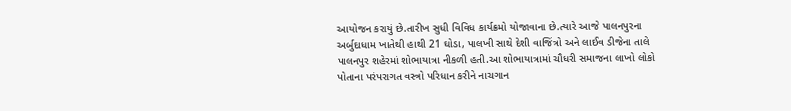આયોજન કરાયું છે.તારીખ સુધી વિવિધ કાર્યક્રમો યોજાવાના છે.ત્યારે આજે પાલનપુરના અર્બુદાધામ ખાતેથી હાથી 21 ઘોડા, પાલખી સાથે દેશી વાજિંત્રો અને લાઈવ ડીજેના તાલે પાલનપુર શહેરમાં શોભાયાત્રા નીકળી હતી.આ શોભાયાત્રામાં ચૌધરી સમાજના લાખો લોકો પોતાના પરંપરાગત વસ્ત્રો પરિધાન કરીને નાચગાન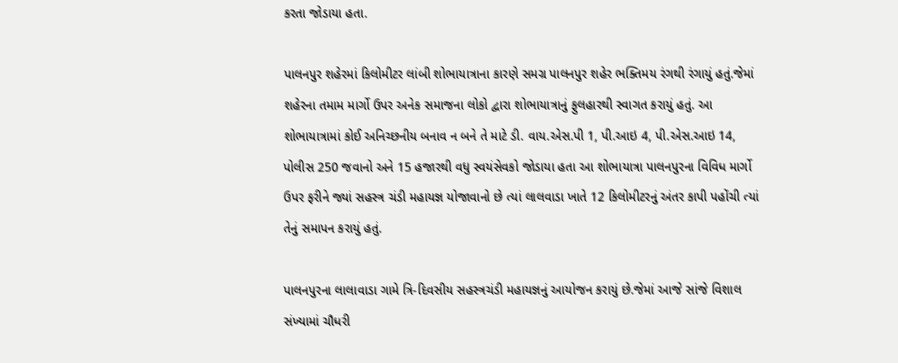કરતા જોડાયા હતા.

પાલનપુર શહેરમાં કિલોમીટર લાંબી શોભાયાત્રાના કારણે સમગ્ર પાલનપુર શહેર ભક્તિમય રંગથી રંગાયું હતું.જેમાં શહેરના તમામ માર્ગો ઉપર અનેક સમાજના લોકો દ્વારા શોભાયાત્રાનું ફુલહારથી સ્વાગત કરાયું હતું. આ શોભાયાત્રામાં કોઈ અનિચ્છનીય બનાવ ન બને તે માટે ડી. વાય.એસ.પી 1, પી.આઇ 4, પી.એસ.આઇ 14, પોલીસ 250 જવાનો અને 15 હજારથી વધુ સ્વયંસેવકો જોડાયા હતા આ શોભાયાત્રા પાલનપુરના વિવિધ માર્ગો ઉપર ફરીને જ્યાં સહસ્ત્ર ચંડી મહાયજ્ઞ યોજાવાનો છે ત્યાં લાલવાડા ખાતે 12 કિલોમીટરનું અંતર કાપી પહોંચી ત્યાં તેનું સમાપન કરાયું હતું.

પાલનપુરના લાલાવાડા ગામે ત્રિ-દિવસીય સહસ્ત્રચંડી મહાયજ્ઞનું આયોજન કરાયું છે.જેમાં આજે સાંજે વિશાલ સંખ્યામાં ચૌધરી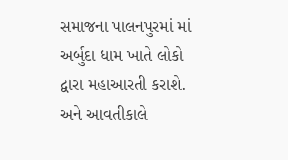સમાજના પાલનપુરમાં માં અર્બુદા ધામ ખાતે લોકો દ્વારા મહાઆરતી કરાશે. અને આવતીકાલે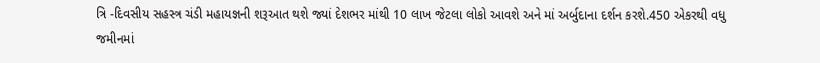ત્રિ -દિવસીય સહસ્ત્ર ચંડી મહાયજ્ઞની શરૂઆત થશે જ્યાં દેશભર માંથી 10 લાખ જેટલા લોકો આવશે અને માં અર્બુદાના દર્શન કરશે.450 એકરથી વધુ જમીનમાં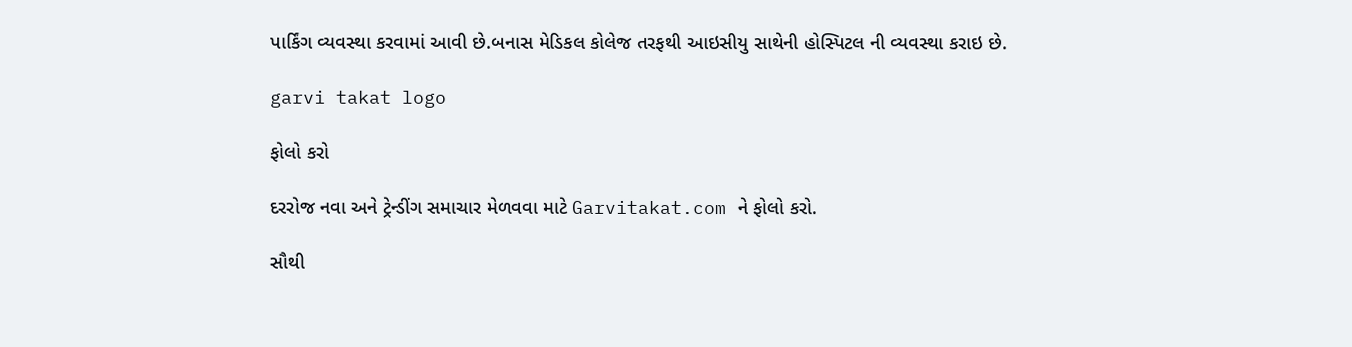પાર્કિંગ વ્યવસ્થા કરવામાં આવી છે.બનાસ મેડિકલ કોલેજ તરફથી આઇસીયુ સાથેની હોસ્પિટલ ની વ્યવસ્થા કરાઇ છે.

garvi takat logo

ફોલો કરો

દરરોજ નવા અને ટ્રેન્ડીંગ સમાચાર મેળવવા માટે Garvitakat.com ને ફોલો કરો.

સૌથી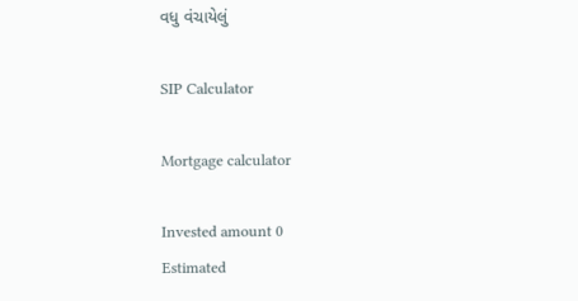વધુ વંચાયેલું

SIP Calculator

Mortgage calculator

Invested amount 0
Estimated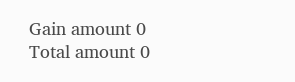Gain amount 0
Total amount 0